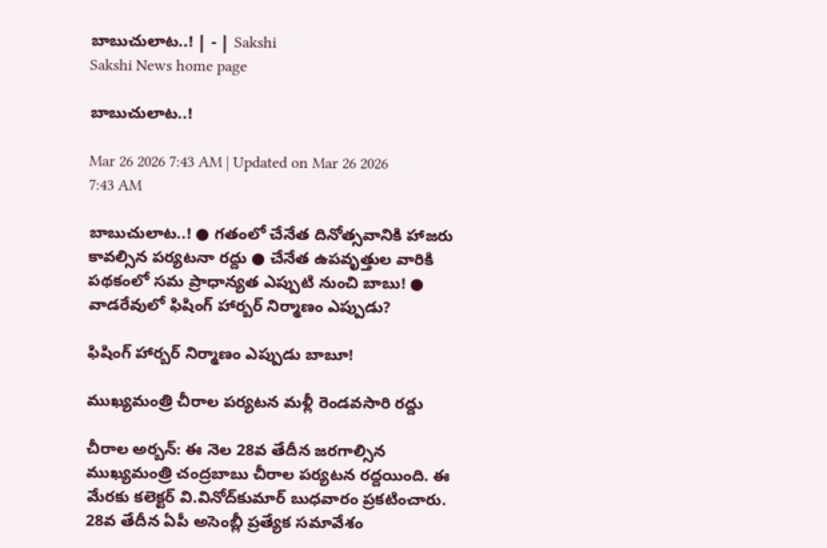బాబుచులాట..! | - | Sakshi
Sakshi News home page

బాబుచులాట..!

Mar 26 2026 7:43 AM | Updated on Mar 26 2026 7:43 AM

బాబుచులాట..! ● గతంలో చేనేత దినోత్సవానికి హాజరు కావల్సిన పర్యటనా రద్దు ● చేనేత ఉపవృత్తుల వారికి పథకంలో సమ ప్రాధాన్యత ఎప్పుటి నుంచి బాబు! ● వాడరేవులో ఫిషింగ్‌ హార్బర్‌ నిర్మాణం ఎప్పుడు?

ఫిషింగ్‌ హార్బర్‌ నిర్మాణం ఎప్పుడు బాబూ!

ముఖ్యమంత్రి చీరాల పర్యటన మళ్లీ రెండవసారి రద్దు

చీరాల అర్బన్‌: ఈ నెల 28వ తేదీన జరగాల్సిన ముఖ్యమంత్రి చంద్రబాబు చీరాల పర్యటన రద్దయింది. ఈ మేరకు కలెక్టర్‌ వి.వినోద్‌కుమార్‌ బుధవారం ప్రకటించారు. 28వ తేదీన ఏపీ అసెంబ్లీ ప్రత్యేక సమావేశం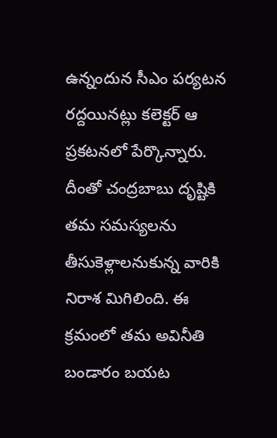ఉన్నందున సీఎం పర్యటన రద్దయినట్లు కలెక్టర్‌ ఆ ప్రకటనలో పేర్కొన్నారు. దీంతో చంద్రబాబు దృష్టికి తమ సమస్యలను తీసుకెళ్లాలనుకున్న వారికి నిరాశ మిగిలింది. ఈ క్రమంలో తమ అవినీతి బండారం బయట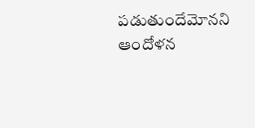పడుతుందేమోనని ఆందోళన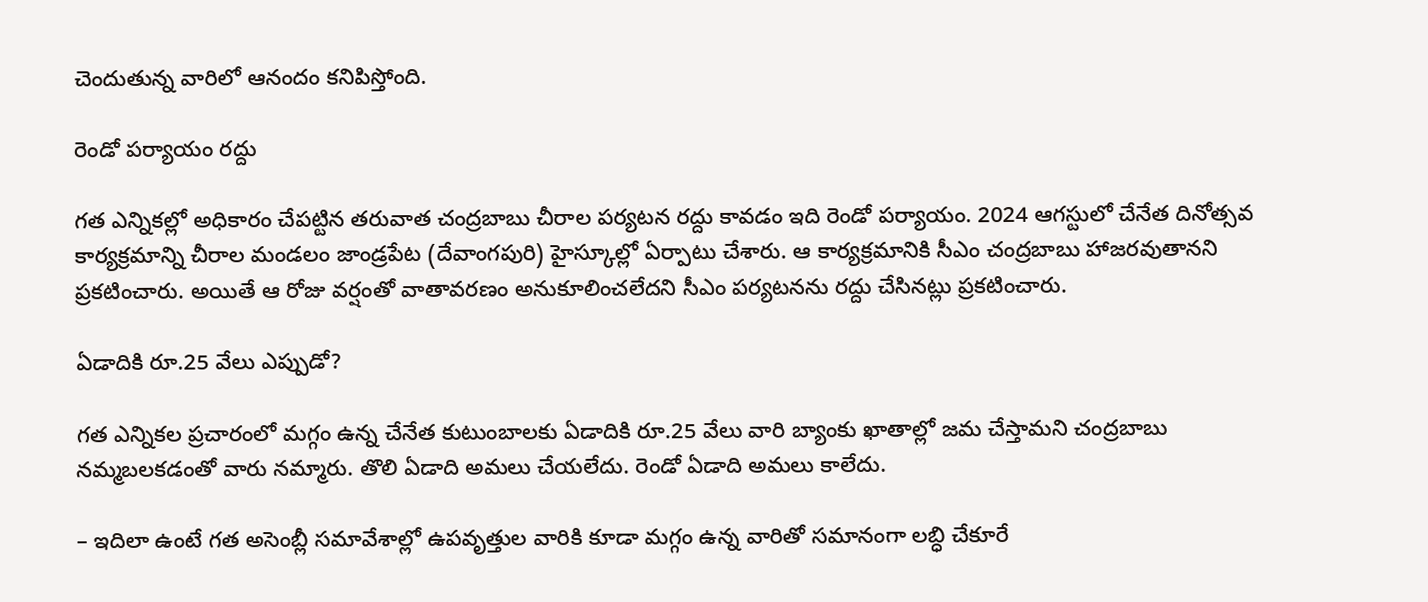చెందుతున్న వారిలో ఆనందం కనిపిస్తోంది.

రెండో పర్యాయం రద్దు

గత ఎన్నికల్లో అధికారం చేపట్టిన తరువాత చంద్రబాబు చీరాల పర్యటన రద్దు కావడం ఇది రెండో పర్యాయం. 2024 ఆగస్టులో చేనేత దినోత్సవ కార్యక్రమాన్ని చీరాల మండలం జాండ్రపేట (దేవాంగపురి) హైస్కూల్లో ఏర్పాటు చేశారు. ఆ కార్యక్రమానికి సీఎం చంద్రబాబు హాజరవుతానని ప్రకటించారు. అయితే ఆ రోజు వర్షంతో వాతావరణం అనుకూలించలేదని సీఎం పర్యటనను రద్దు చేసినట్లు ప్రకటించారు.

ఏడాదికి రూ.25 వేలు ఎప్పుడో?

గత ఎన్నికల ప్రచారంలో మగ్గం ఉన్న చేనేత కుటుంబాలకు ఏడాదికి రూ.25 వేలు వారి బ్యాంకు ఖాతాల్లో జమ చేస్తామని చంద్రబాబు నమ్మబలకడంతో వారు నమ్మారు. తొలి ఏడాది అమలు చేయలేదు. రెండో ఏడాది అమలు కాలేదు.

– ఇదిలా ఉంటే గత అసెంబ్లీ సమావేశాల్లో ఉపవృత్తుల వారికి కూడా మగ్గం ఉన్న వారితో సమానంగా లబ్ధి చేకూరే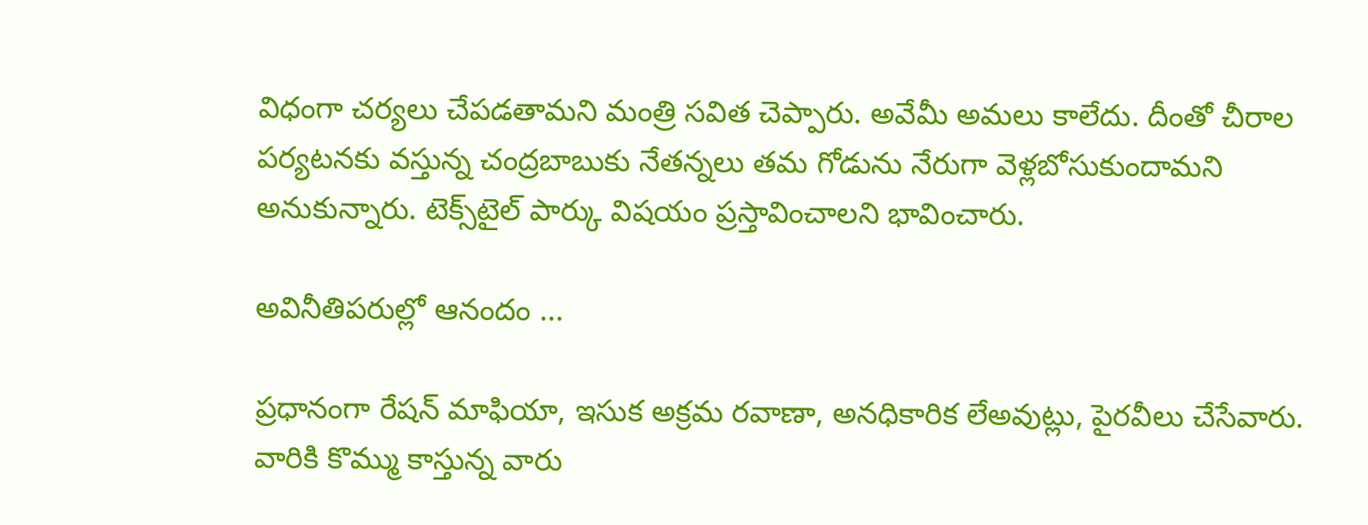విధంగా చర్యలు చేపడతామని మంత్రి సవిత చెప్పారు. అవేమీ అమలు కాలేదు. దీంతో చీరాల పర్యటనకు వస్తున్న చంద్రబాబుకు నేతన్నలు తమ గోడును నేరుగా వెళ్లబోసుకుందామని అనుకున్నారు. టెక్స్‌టైల్‌ పార్కు విషయం ప్రస్తావించాలని భావించారు.

అవినీతిపరుల్లో ఆనందం ...

ప్రధానంగా రేషన్‌ మాఫియా, ఇసుక అక్రమ రవాణా, అనధికారిక లేఅవుట్లు, పైరవీలు చేసేవారు. వారికి కొమ్ము కాస్తున్న వారు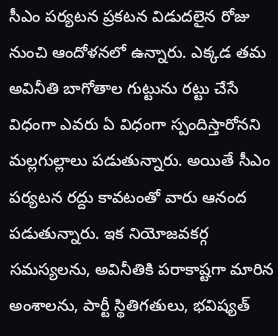సీఎం పర్యటన ప్రకటన విడుదలైన రోజు నుంచి ఆందోళనలో ఉన్నారు. ఎక్కడ తమ అవినీతి బాగోతాల గుట్టును రట్టు చేసే విధంగా ఎవరు ఏ విధంగా స్పందిస్తారోనని మల్లగుల్లాలు పడుతున్నారు. అయితే సీఎం పర్యటన రద్దు కావటంతో వారు ఆనంద పడుతున్నారు. ఇక నియోజవకర్గ సమస్యలను, అవినీతికి పరాకాష్టగా మారిన అంశాలను, పార్టీ స్థితిగతులు, భవిష్యత్‌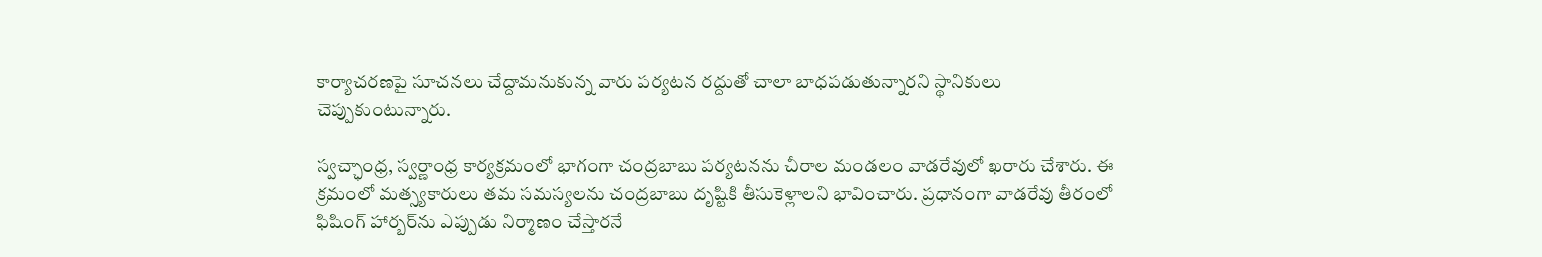కార్యాచరణపై సూచనలు చేద్దామనుకున్న వారు పర్యటన రద్దుతో చాలా బాధపడుతున్నారని స్థానికులు చెప్పుకుంటున్నారు.

స్వచ్ఛాంధ్ర, స్వర్ణాంధ్ర కార్యక్రమంలో భాగంగా చంద్రబాబు పర్యటనను చీరాల మండలం వాడరేవులో ఖరారు చేశారు. ఈ క్రమంలో మత్స్యకారులు తమ సమస్యలను చంద్రబాబు దృష్టికి తీసుకెళ్లాలని భావించారు. ప్రధానంగా వాడరేవు తీరంలో ఫిషింగ్‌ హార్బర్‌ను ఎప్పుడు నిర్మాణం చేస్తారనే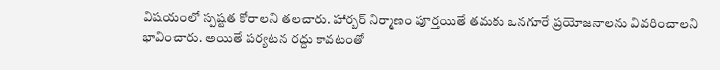విషయంలో స్పష్టత కోరాలని తలచారు. హార్బర్‌ నిర్మాణం పూర్తయితే తమకు ఒనగూరే ప్రయోజనాలను వివరించాలని భావించారు. అయితే పర్యటన రద్దు కావటంతో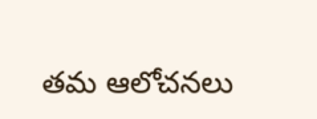తమ ఆలోచనలు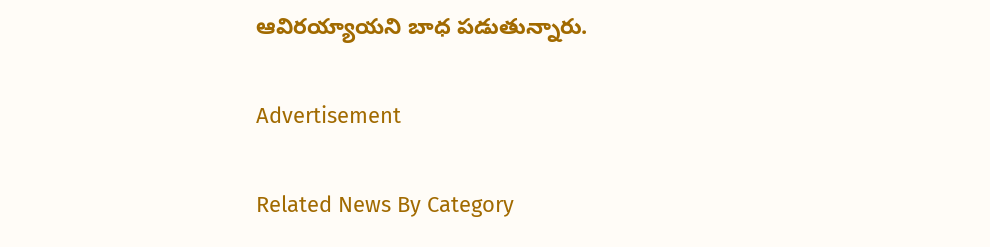ఆవిరయ్యాయని బాధ పడుతున్నారు.

Advertisement

Related News By Category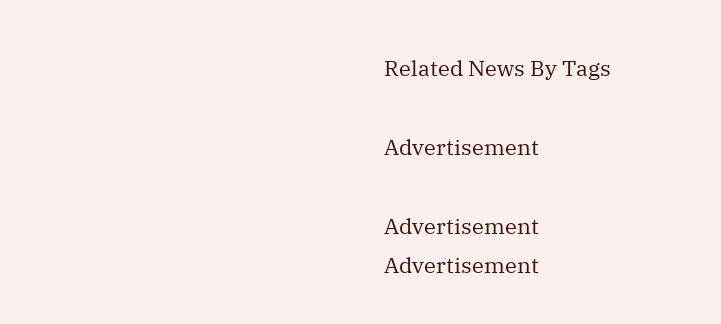Related News By Tags

Advertisement

Advertisement
Advertisement